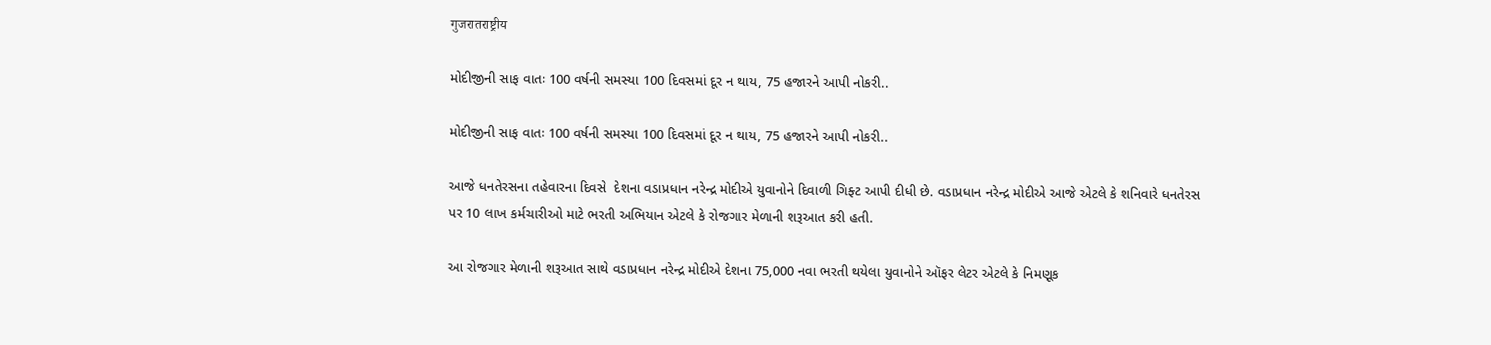गुजरातराष्ट्रीय

મોદીજીની સાફ વાતઃ 100 વર્ષની સમસ્યા 100 દિવસમાં દૂર ન થાય, 75 હજારને આપી નોકરી..

મોદીજીની સાફ વાતઃ 100 વર્ષની સમસ્યા 100 દિવસમાં દૂર ન થાય, 75 હજારને આપી નોકરી..

આજે ધનતેરસના તહેવારના દિવસે  દેશના વડાપ્રધાન નરેન્દ્ર મોદીએ યુવાનોને દિવાળી ગિફ્ટ આપી દીધી છે. વડાપ્રધાન નરેન્દ્ર મોદીએ આજે એટલે કે શનિવારે ધનતેરસ પર 10 લાખ કર્મચારીઓ માટે ભરતી અભિયાન એટલે કે રોજગાર મેળાની શરૂઆત કરી હતી.

આ રોજગાર મેળાની શરૂઆત સાથે વડાપ્રધાન નરેન્દ્ર મોદીએ દેશના 75,000 નવા ભરતી થયેલા યુવાનોને ઑફર લેટર એટલે કે નિમણૂક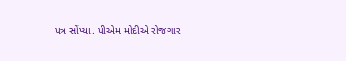પત્ર સોંપ્યા. પીએમ મોદીએ રોજગાર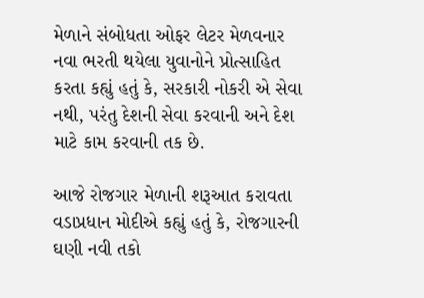મેળાને સંબોધતા ઓફર લેટર મેળવનાર નવા ભરતી થયેલા યુવાનોને પ્રોત્સાહિત કરતા કહ્યું હતું કે, સરકારી નોકરી એ સેવા નથી, પરંતુ દેશની સેવા કરવાની અને દેશ માટે કામ કરવાની તક છે.

આજે રોજગાર મેળાની શરૂઆત કરાવતા વડાપ્રધાન મોદીએ કહ્યું હતું કે, રોજગારની ઘણી નવી તકો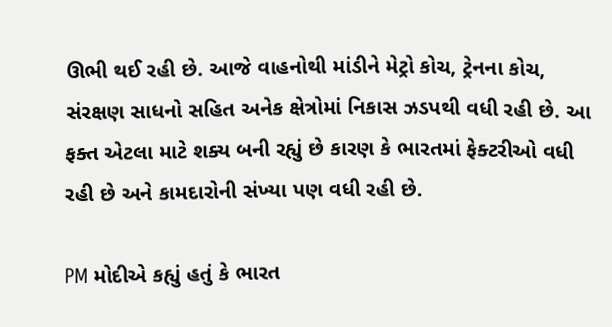ઊભી થઈ રહી છે. આજે વાહનોથી માંડીને મેટ્રો કોચ, ટ્રેનના કોચ, સંરક્ષણ સાધનો સહિત અનેક ક્ષેત્રોમાં નિકાસ ઝડપથી વધી રહી છે. આ ફક્ત એટલા માટે શક્ય બની રહ્યું છે કારણ કે ભારતમાં ફેક્ટરીઓ વધી રહી છે અને કામદારોની સંખ્યા પણ વધી રહી છે.

PM મોદીએ કહ્યું હતું કે ભારત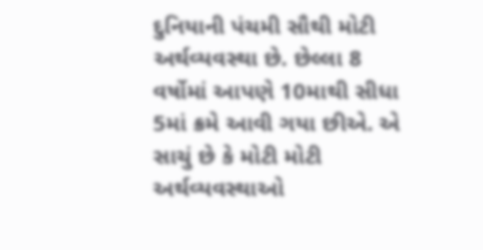દુનિયાની પંચમી સૌથી મોટી અર્થવ્યવસ્થા છે. છેલ્લા 8 વર્ષોમાં આપણે 10માથી સીધા 5માં ક્રમે આવી ગયા છીએ. એ સાચું છે કે મોટી મોટી અર્થવ્યવસ્થાઓ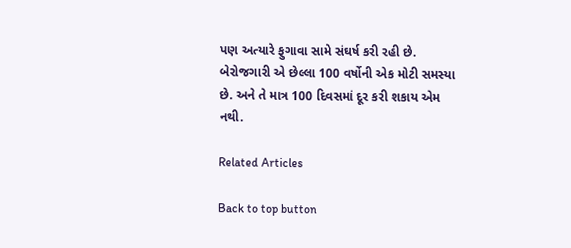પણ અત્યારે ફુગાવા સામે સંઘર્ષ કરી રહી છે. બેરોજગારી એ છેલ્લા 100 વર્ષોની એક મોટી સમસ્યા છે. અને તે માત્ર 100 દિવસમાં દૂર કરી શકાય એમ નથી.

Related Articles

Back to top button